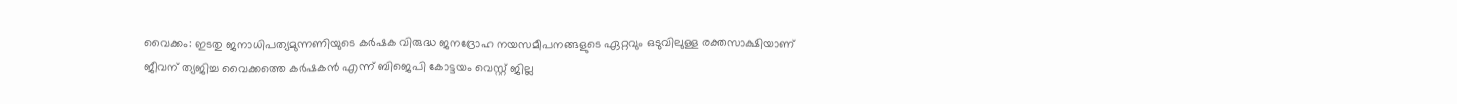വൈക്കം: ഇടതു ജനാധിപത്യമുന്നണിയുടെ കർഷക വിരുദ്ധ ജനദ്രോഹ നയസമീപനങ്ങളുടെ ഏറ്റവും ഒടുവിലുള്ള രക്തസാക്ഷിയാണ് ജീവന് ത്യജിച്ച വൈക്കത്തെ കർഷകൻ എന്ന് ബിജെപി കോട്ടയം വെസ്റ്റ് ജില്ല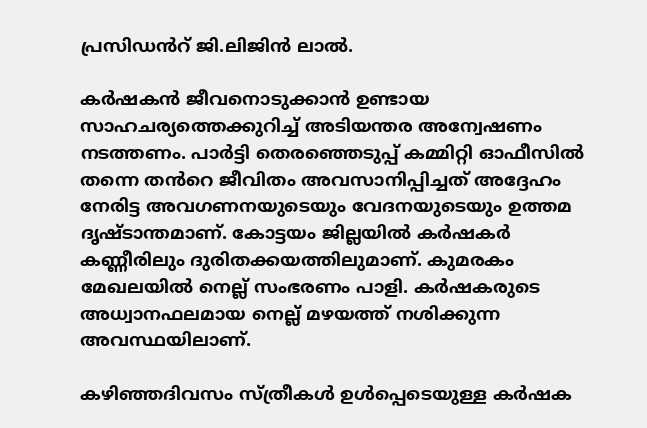പ്രസിഡൻറ് ജി.ലിജിൻ ലാൽ.

കർഷകൻ ജീവനൊടുക്കാൻ ഉണ്ടായ സാഹചര്യത്തെക്കുറിച്ച് അടിയന്തര അന്വേഷണം നടത്തണം. പാർട്ടി തെരഞ്ഞെടുപ്പ് കമ്മിറ്റി ഓഫീസിൽ തന്നെ തൻറെ ജീവിതം അവസാനിപ്പിച്ചത് അദ്ദേഹം നേരിട്ട അവഗണനയുടെയും വേദനയുടെയും ഉത്തമ ദൃഷ്ടാന്തമാണ്. കോട്ടയം ജില്ലയിൽ കർഷകർ കണ്ണീരിലും ദുരിതക്കയത്തിലുമാണ്. കുമരകം മേഖലയിൽ നെല്ല് സംഭരണം പാളി. കർഷകരുടെ അധ്വാനഫലമായ നെല്ല് മഴയത്ത് നശിക്കുന്ന അവസ്ഥയിലാണ്.

കഴിഞ്ഞദിവസം സ്ത്രീകൾ ഉൾപ്പെടെയുള്ള കർഷക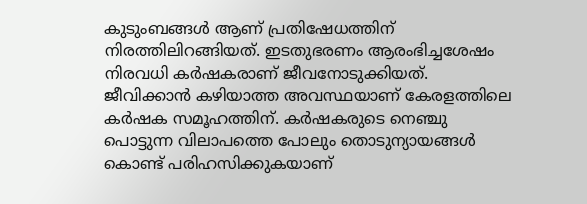കുടുംബങ്ങൾ ആണ് പ്രതിഷേധത്തിന് നിരത്തിലിറങ്ങിയത്. ഇടതുഭരണം ആരംഭിച്ചശേഷം നിരവധി കർഷകരാണ് ജീവനോടുക്കിയത്. ജീവിക്കാൻ കഴിയാത്ത അവസ്ഥയാണ് കേരളത്തിലെ കർഷക സമൂഹത്തിന്. കർഷകരുടെ നെഞ്ചു പൊട്ടുന്ന വിലാപത്തെ പോലും തൊടുന്യായങ്ങൾ കൊണ്ട് പരിഹസിക്കുകയാണ്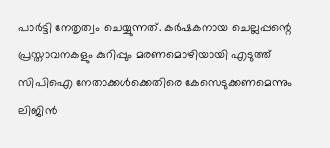പാർട്ടി നേതൃത്വം ചെയ്യുന്നത്. കർഷകനായ ചെല്ലപ്പന്റെ പ്രസ്താവനകളും കുറിപ്പും മരണമൊഴിയായി എടുത്ത് സിപിഐ നേതാക്കൾക്കെതിരെ കേസെടുക്കണമെന്നും ലിജിൻ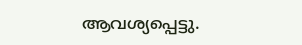ആവശ്യപ്പെട്ടു.